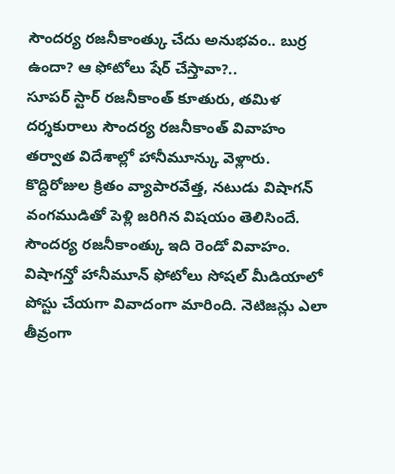సౌందర్య రజనీకాంత్కు చేదు అనుభవం.. బుర్ర ఉందా? ఆ ఫోటోలు షేర్ చేస్తావా?..
సూపర్ స్టార్ రజనీకాంత్ కూతురు, తమిళ దర్శకురాలు సౌందర్య రజనీకాంత్ వివాహం తర్వాత విదేశాల్లో హానీమూన్కు వెళ్లారు. కొద్దిరోజుల క్రితం వ్యాపారవేత్త, నటుడు విషాగన్ వంగముడితో పెళ్లి జరిగిన విషయం తెలిసిందే. సౌందర్య రజనీకాంత్కు ఇది రెండో వివాహం. విషాగన్తో హానీమూన్ ఫోటోలు సోషల్ మీడియాలో పోస్టు చేయగా వివాదంగా మారింది. నెటిజన్లు ఎలా తీవ్రంగా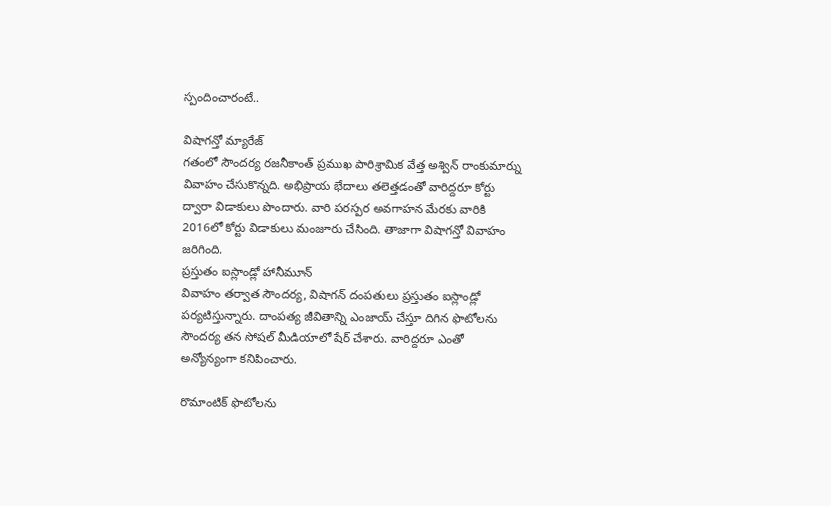స్పందించారంటే..

విషాగన్తో మ్యారేజ్
గతంలో సౌందర్య రజనీకాంత్ ప్రముఖ పారిశ్రామిక వేత్త అశ్విన్ రాంకుమార్ను వివాహం చేసుకొన్నది. అభిప్రాయ భేదాలు తలెత్తడంతో వారిద్దరూ కోర్టు ద్వారా విడాకులు పొందారు. వారి పరస్పర అవగాహన మేరకు వారికి 2016లో కోర్టు విడాకులు మంజూరు చేసింది. తాజాగా విషాగన్తో వివాహం జరిగింది.
ప్రస్తుతం ఐస్లాండ్లో హానీమూన్
వివాహం తర్వాత సౌందర్య, విషాగన్ దంపతులు ప్రస్తుతం ఐస్లాండ్లో పర్యటిస్తున్నారు. దాంపత్య జీవితాన్ని ఎంజాయ్ చేస్తూ దిగిన ఫొటోలను సౌందర్య తన సోషల్ మీడియాలో షేర్ చేశారు. వారిద్దరూ ఎంతో అన్యోన్యంగా కనిపించారు.

రొమాంటిక్ ఫొటోలను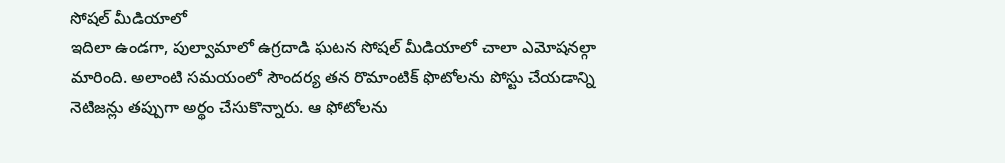సోషల్ మీడియాలో
ఇదిలా ఉండగా, పుల్వామాలో ఉగ్రదాడి ఘటన సోషల్ మీడియాలో చాలా ఎమోషనల్గా మారింది. అలాంటి సమయంలో సౌందర్య తన రొమాంటిక్ ఫొటోలను పోస్టు చేయడాన్ని నెటిజన్లు తప్పుగా అర్థం చేసుకొన్నారు. ఆ ఫోటోలను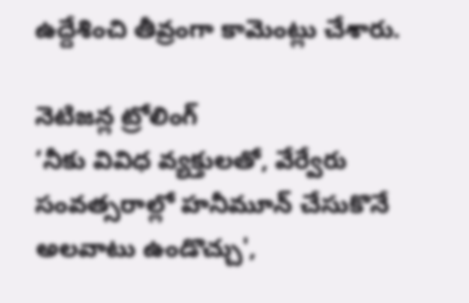ఉద్దేశించి తీవ్రంగా కామెంట్లు చేశారు.

నెటిజన్ల ట్రోలింగ్
‘నీకు వివిధ వ్యక్తులతో, వేర్వేరు సంవత్సరాల్లో హనీమూన్ చేసుకొనే అలవాటు ఉండొచ్చు',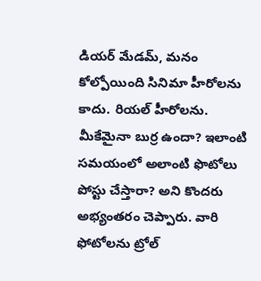డియర్ మేడమ్, మనం కోల్పోయింది సినిమా హీరోలను కాదు. రియల్ హీరోలను. మీకేమైనా బుర్ర ఉందా? ఇలాంటి సమయంలో అలాంటి ఫొటోలు పోస్టు చేస్తారా? అని కొందరు అభ్యంతరం చెప్పారు. వారి ఫోటోలను ట్రోల్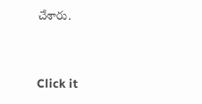చేశారు.


Click it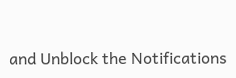and Unblock the Notifications